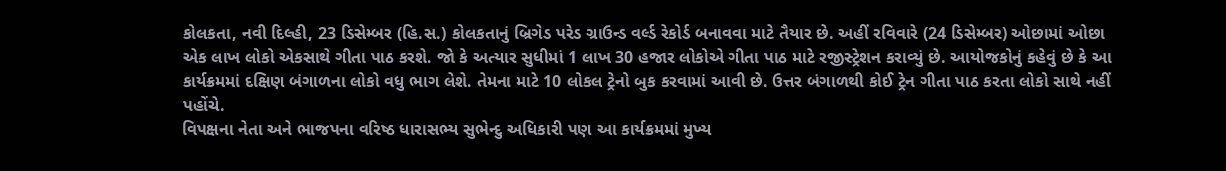કોલકતા, નવી દિલ્હી, 23 ડિસેમ્બર (હિ.સ.) કોલકતાનું બ્રિગેડ પરેડ ગ્રાઉન્ડ વર્લ્ડ રેકોર્ડ બનાવવા માટે તૈયાર છે. અહીં રવિવારે (24 ડિસેમ્બર) ઓછામાં ઓછા એક લાખ લોકો એકસાથે ગીતા પાઠ કરશે. જો કે અત્યાર સુધીમાં 1 લાખ 30 હજાર લોકોએ ગીતા પાઠ માટે રજીસ્ટ્રેશન કરાવ્યું છે. આયોજકોનું કહેવું છે કે આ કાર્યક્રમમાં દક્ષિણ બંગાળના લોકો વધુ ભાગ લેશે. તેમના માટે 10 લોકલ ટ્રેનો બુક કરવામાં આવી છે. ઉત્તર બંગાળથી કોઈ ટ્રેન ગીતા પાઠ કરતા લોકો સાથે નહીં પહોંચે.
વિપક્ષના નેતા અને ભાજપના વરિષ્ઠ ધારાસભ્ય સુભેન્દુ અધિકારી પણ આ કાર્યક્રમમાં મુખ્ય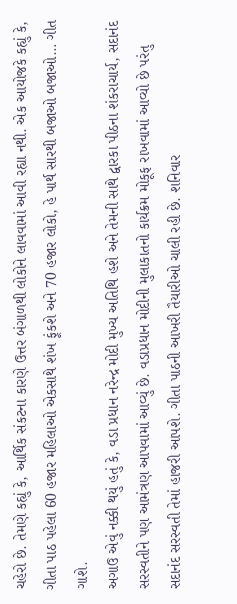ચહેરો છે. તેમણે કહ્યું કે, આર્થિક સંકટના કારણે ઉત્તર બંગાળથી લોકોને લાવવામાં આવી રહ્યા નથી. એક આયોજકે કહ્યું કે, ગીતા પાઠ પહેલા 60 હજાર મહિલાઓ એકસાથે શંખ ફૂંકશે અને 70 હજાર લોકો, હે પાર્થ સારથી બજાઓ બજાઓ… ગીત ગાશે.
અગાઉ એવું નક્કી થયું હતું કે, વડા પ્રધાન નરેન્દ્ર મોદી મુખ્ય અતિથિ હશે અને તેમની સાથે દ્વારકા પીઠના શંકરાચાર્ય, સદાનંદ સરસ્વતીને પણ આમંત્રણ આપવામાં આવ્યું છે. વડાપ્રધાન મોદીની મુલાકાતનો કાર્યક્રમ મોકૂફ રાખવામાં આવ્યો છે પરંતુ સદાનંદ સરસ્વતી તેમાં હાજરી આપશે. ગીતા પાઠની આખરી તૈયારીઓ ચાલી રહી છે. શનિવાર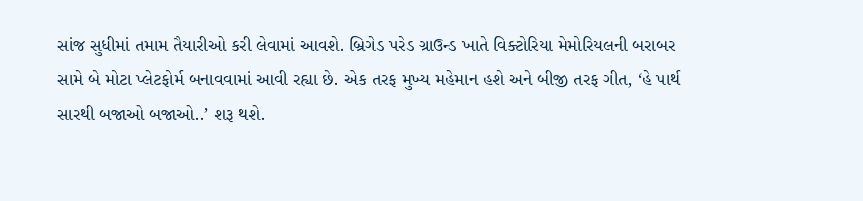સાંજ સુધીમાં તમામ તૈયારીઓ કરી લેવામાં આવશે. બ્રિગેડ પરેડ ગ્રાઉન્ડ ખાતે વિક્ટોરિયા મેમોરિયલની બરાબર સામે બે મોટા પ્લેટફોર્મ બનાવવામાં આવી રહ્યા છે. એક તરફ મુખ્ય મહેમાન હશે અને બીજી તરફ ગીત, ‘હે પાર્થ સારથી બજાઓ બજાઓ..’ શરૂ થશે.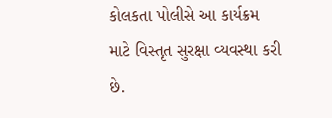કોલકતા પોલીસે આ કાર્યક્રમ માટે વિસ્તૃત સુરક્ષા વ્યવસ્થા કરી છે.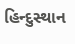હિન્દુસ્થાન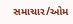સમાચાર/ઓમ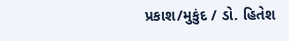પ્રકાશ/મુકુંદ / ડો. હિતેશ